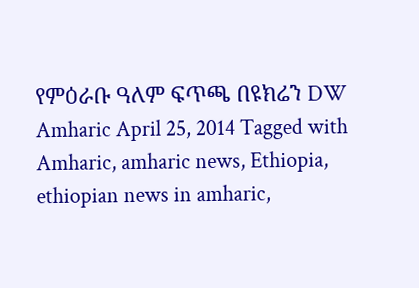የምዕራቡ ዓለም ፍጥጫ በዩክሬን DW Amharic April 25, 2014 Tagged with Amharic, amharic news, Ethiopia, ethiopian news in amharic,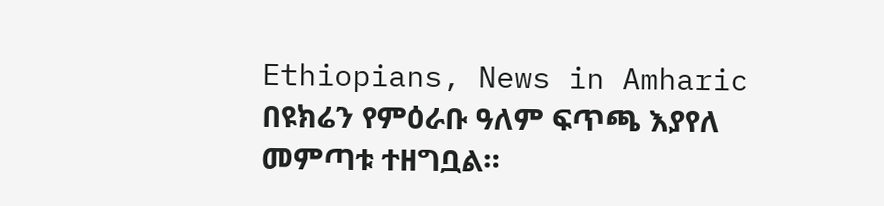Ethiopians, News in Amharic በዩክሬን የምዕራቡ ዓለም ፍጥጫ እያየለ መምጣቱ ተዘግቧል።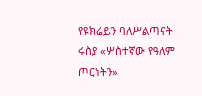የዩክሬይን ባለሥልጣናት ሩስያ «ሦስተኛው የዓለም ጦርነትን»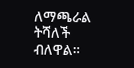ለማጫራል ትሻለች ብለዋል።